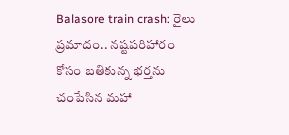Balasore train crash: రైలు ప్రమాదం.. నష్టపరిహారం కోసం బతికున్న భర్తను చంపేసిన మహా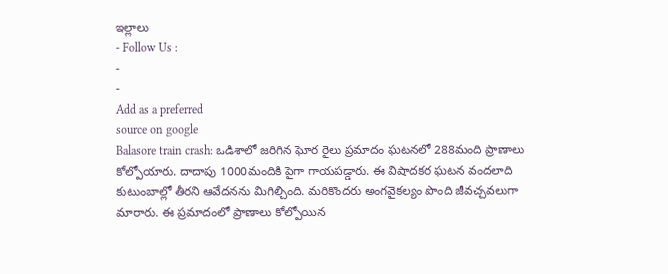ఇల్లాలు
- Follow Us :
-
-
Add as a preferred
source on google
Balasore train crash: ఒడిశాలో జరిగిన ఘోర రైలు ప్రమాదం ఘటనలో 288మంది ప్రాణాలు కోల్పోయారు. దాదాపు 1000మందికి పైగా గాయపడ్డారు. ఈ విషాదకర ఘటన వందలాది కుటుంబాల్లో తీరని ఆవేదనను మిగిల్చింది. మరికొందరు అంగవైకల్యం పొంది జీవచ్చవలుగా మారారు. ఈ ప్రమాదంలో ప్రాణాలు కోల్పోయిన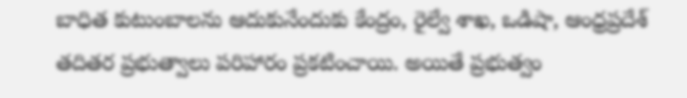బాధిత కుటుంబాలను ఆదుకునేందుకు కేంద్రం, రైల్వే శాఖ, ఒడిషా, ఆంధ్రప్రదేశ్ తదితర ప్రభుత్వాలు పరిహారం ప్రకటించాయి. అయితే ప్రభుత్వం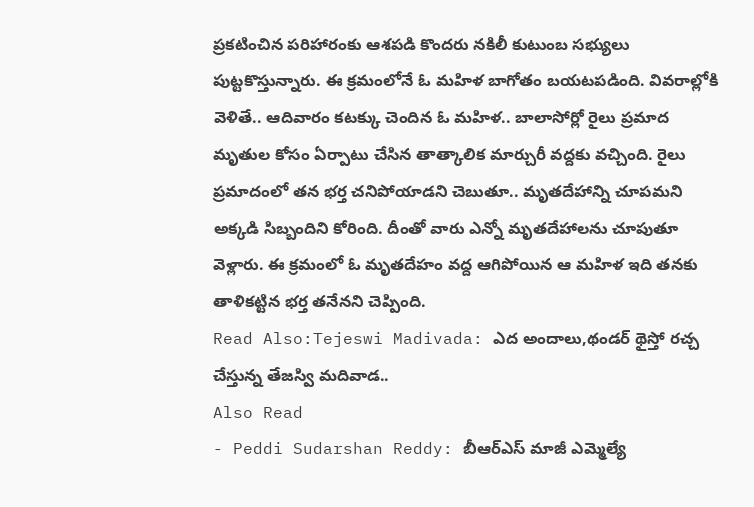ప్రకటించిన పరిహారంకు ఆశపడి కొందరు నకిలీ కుటుంబ సభ్యులు పుట్టకొస్తున్నారు. ఈ క్రమంలోనే ఓ మహిళ బాగోతం బయటపడింది. వివరాల్లోకి వెళితే.. ఆదివారం కటక్కు చెందిన ఓ మహిళ.. బాలాసోర్లో రైలు ప్రమాద మృతుల కోసం ఏర్పాటు చేసిన తాత్కాలిక మార్చురీ వద్దకు వచ్చింది. రైలు ప్రమాదంలో తన భర్త చనిపోయాడని చెబుతూ.. మృతదేహాన్ని చూపమని అక్కడి సిబ్బందిని కోరింది. దీంతో వారు ఎన్నో మృతదేహాలను చూపుతూ వెళ్లారు. ఈ క్రమంలో ఓ మృతదేహం వద్ద ఆగిపోయిన ఆ మహిళ ఇది తనకు తాళికట్టిన భర్త తనేనని చెప్పింది.
Read Also:Tejeswi Madivada: ఎద అందాలు,థండర్ థైస్తో రచ్చ చేస్తున్న తేజస్వి మదివాడ..
Also Read
- Peddi Sudarshan Reddy: బీఆర్ఎస్ మాజీ ఎమ్మెల్యే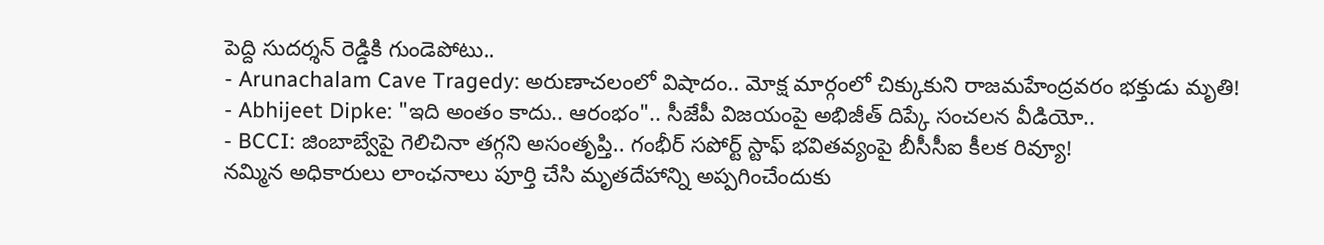పెద్ది సుదర్శన్ రెడ్డికి గుండెపోటు..
- Arunachalam Cave Tragedy: అరుణాచలంలో విషాదం.. మోక్ష మార్గంలో చిక్కుకుని రాజమహేంద్రవరం భక్తుడు మృతి!
- Abhijeet Dipke: "ఇది అంతం కాదు.. ఆరంభం".. సీజేపీ విజయంపై అభిజీత్ దిప్కే సంచలన వీడియో..
- BCCI: జింబాబ్వేపై గెలిచినా తగ్గని అసంతృప్తి.. గంభీర్ సపోర్ట్ స్టాఫ్ భవితవ్యంపై బీసీసీఐ కీలక రివ్యూ!
నమ్మిన అధికారులు లాంఛనాలు పూర్తి చేసి మృతదేహాన్ని అప్పగించేందుకు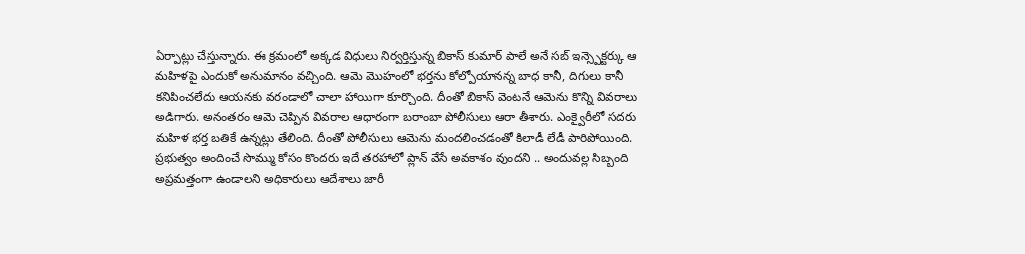ఏర్పాట్లు చేస్తున్నారు. ఈ క్రమంలో అక్కడ విధులు నిర్వర్తిస్తున్న బికాస్ కుమార్ పాలే అనే సబ్ ఇన్స్పెక్టర్కు ఆ మహిళపై ఎందుకో అనుమానం వచ్చింది. ఆమె మొహంలో భర్తను కోల్పోయానన్న బాధ కానీ, దిగులు కానీ కనిపించలేదు ఆయనకు వరండాలో చాలా హాయిగా కూర్చొంది. దీంతో బికాస్ వెంటనే ఆమెను కొన్ని వివరాలు అడిగారు. అనంతరం ఆమె చెప్పిన వివరాల ఆధారంగా బరాంబా పోలీసులు ఆరా తీశారు. ఎంక్వైరీలో సదరు మహిళ భర్త బతికే ఉన్నట్లు తేలింది. దీంతో పోలీసులు ఆమెను మందలించడంతో కిలాడీ లేడీ పారిపోయింది. ప్రభుత్వం అందించే సొమ్ము కోసం కొందరు ఇదే తరహాలో ప్లాన్ వేసే అవకాశం వుందని .. అందువల్ల సిబ్బంది అప్రమత్తంగా ఉండాలని అధికారులు ఆదేశాలు జారీ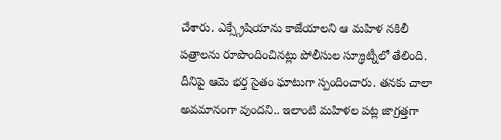చేశారు. ఎక్స్గ్రేషియాను కాజేయాలని ఆ మహిళ నకిలీ పత్రాలను రూపొందించినట్లు పోలీసుల స్క్రూట్నీలో తేలింది. దీనిపై ఆమె భర్త సైతం ఘాటుగా స్పందించారు. తనకు చాలా అవమానంగా వుందని.. ఇలాంటి మహిళల పట్ల జాగ్రత్తగా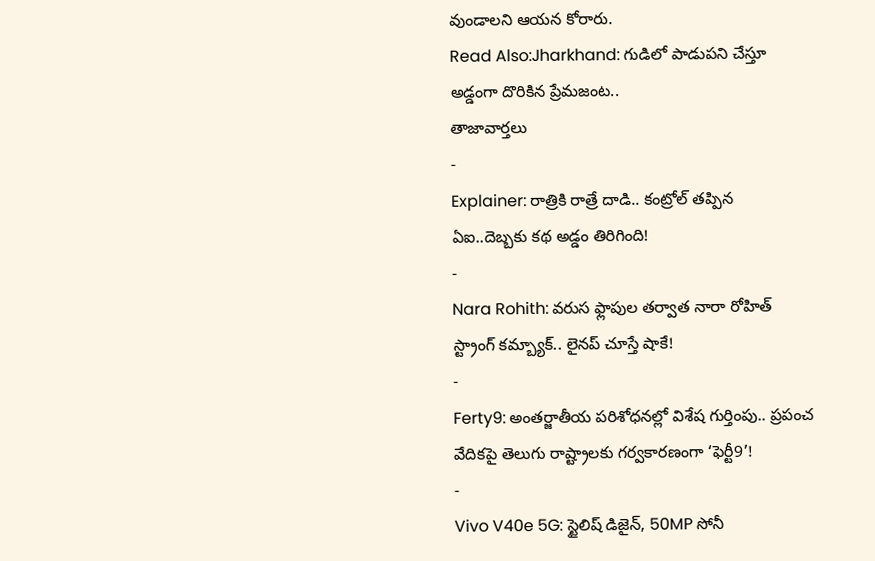వుండాలని ఆయన కోరారు.
Read Also:Jharkhand: గుడిలో పాడుపని చేస్తూ అడ్డంగా దొరికిన ప్రేమజంట..
తాజావార్తలు
-
Explainer: రాత్రికి రాత్రే దాడి.. కంట్రోల్ తప్పిన ఏఐ..దెబ్బకు కథ అడ్డం తిరిగింది!
-
Nara Rohith: వరుస ఫ్లాపుల తర్వాత నారా రోహిత్ స్ట్రాంగ్ కమ్బ్యాక్.. లైనప్ చూస్తే షాకే!
-
Ferty9: అంతర్జాతీయ పరిశోధనల్లో విశేష గుర్తింపు.. ప్రపంచ వేదికపై తెలుగు రాష్ట్రాలకు గర్వకారణంగా ‘ఫెర్టీ9’!
-
Vivo V40e 5G: స్టైలిష్ డిజైన్, 50MP సోనీ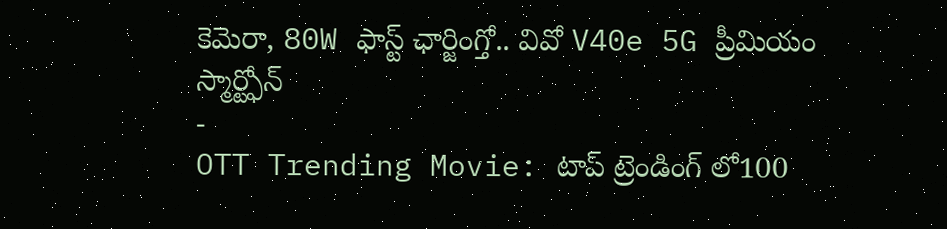కెమెరా, 80W ఫాస్ట్ ఛార్జింగ్తో.. వివో V40e 5G ప్రీమియం స్మార్ట్ఫోన్
-
OTT Trending Movie: టాప్ ట్రెండింగ్ లో100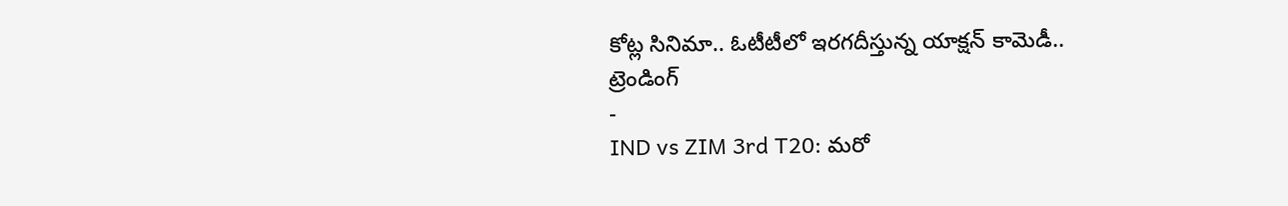కోట్ల సినిమా.. ఓటీటీలో ఇరగదీస్తున్న యాక్షన్ కామెడీ..
ట్రెండింగ్
-
IND vs ZIM 3rd T20: మరో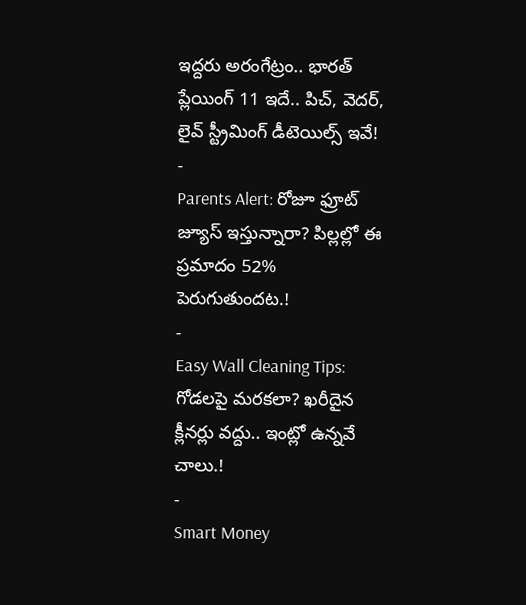ఇద్దరు అరంగేట్రం.. భారత్ ప్లేయింగ్ 11 ఇదే.. పిచ్, వెదర్, లైవ్ స్ట్రీమింగ్ డీటెయిల్స్ ఇవే!
-
Parents Alert: రోజూ ఫ్రూట్ జ్యూస్ ఇస్తున్నారా? పిల్లల్లో ఈ ప్రమాదం 52% పెరుగుతుందట.!
-
Easy Wall Cleaning Tips: గోడలపై మరకలా? ఖరీదైన క్లీనర్లు వద్దు.. ఇంట్లో ఉన్నవే చాలు.!
-
Smart Money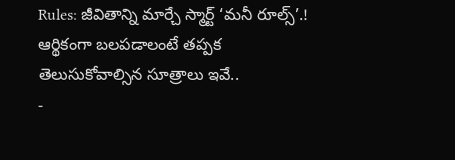Rules: జీవితాన్ని మార్చే స్మార్ట్ ‘మనీ రూల్స్’.! ఆర్థికంగా బలపడాలంటే తప్పక తెలుసుకోవాల్సిన సూత్రాలు ఇవే..
-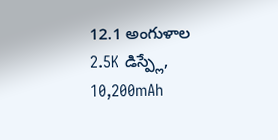12.1 అంగుళాల 2.5K డిస్ప్లే, 10,200mAh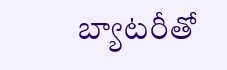బ్యాటరీతో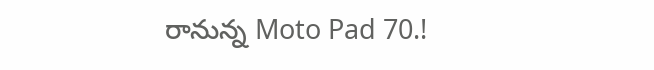రానున్న Moto Pad 70.!